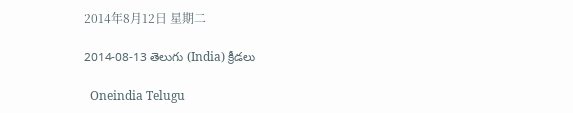2014年8月12日 星期二

2014-08-13 తెలుగు (India) క్రీడలు

  Oneindia Telugu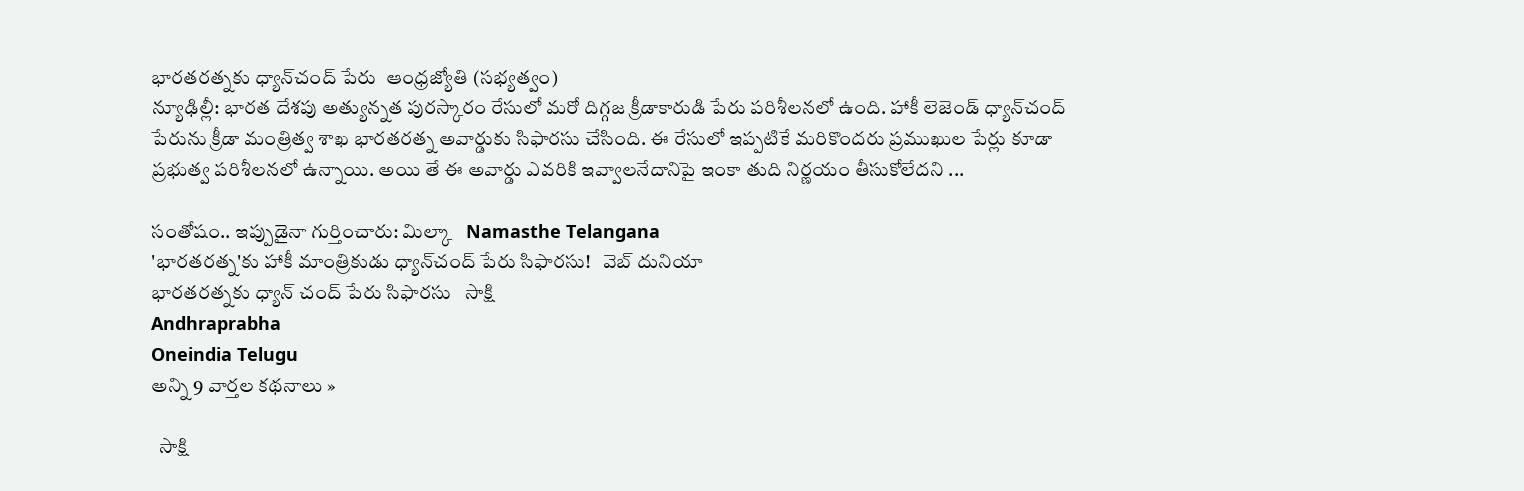భారతరత్నకు ధ్యాన్‌చంద్‌ పేరు  ఆంధ్రజ్యోతి (సభ్యత్వం)
న్యూఢిల్లీ: భారత దేశపు అత్యున్నత పురస్కారం రేసులో మరో దిగ్గజ క్రీడాకారుడి పేరు పరిశీలనలో ఉంది. హాకీ లెజెండ్‌ ధ్యాన్‌చంద్‌ పేరును క్రీడా మంత్రిత్వ శాఖ భారతరత్న అవార్డుకు సిఫారసు చేసింది. ఈ రేసులో ఇప్పటికే మరికొందరు ప్రముఖుల పేర్లు కూడా ప్రభుత్వ పరిశీలనలో ఉన్నాయి. అయి తే ఈ అవార్డు ఎవరికి ఇవ్వాలనేదానిపై ఇంకా తుది నిర్ణయం తీసుకోలేదని ...

సంతోషం.. ఇప్పుడైనా గుర్తించారు: మిల్కా   Namasthe Telangana
'భారతరత్న'కు హాకీ మాంత్రికుడు ధ్యాన్‌చంద్‌ పేరు సిఫారసు!   వెబ్ దునియా
భారతరత్నకు ధ్యాన్ చంద్ పేరు సిఫారసు   సాక్షి
Andhraprabha
Oneindia Telugu
అన్ని 9 వార్తల కథనాలు »

  సాక్షి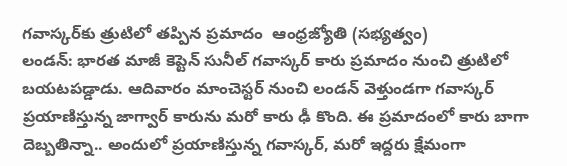గవాస్కర్‌కు త్రుటిలో తప్పిన ప్రమాదం  ఆంధ్రజ్యోతి (సభ్యత్వం)
లండన్‌: భారత మాజీ కెప్టెన్‌ సునీల్‌ గవాస్కర్‌ కారు ప్రమాదం నుంచి త్రుటిలో బయటపడ్డాడు. ఆదివారం మాంచెస్టర్‌ నుంచి లండన్‌ వెళ్తుండగా గవాస్కర్‌ ప్రయాణిస్తున్న జాగ్వార్‌ కారును మరో కారు ఢీ కొంది. ఈ ప్రమాదంలో కారు బాగా దెబ్బతిన్నా.. అందులో ప్రయాణిస్తున్న గవాస్కర్‌, మరో ఇద్దరు క్షేమంగా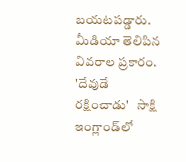బయటపడ్డారు. మీడియా తెలిపిన వివరాల ప్రకారం.
'దేవుడే రక్షించాడు'   సాక్షి
ఇంగ్లాండ్‌లో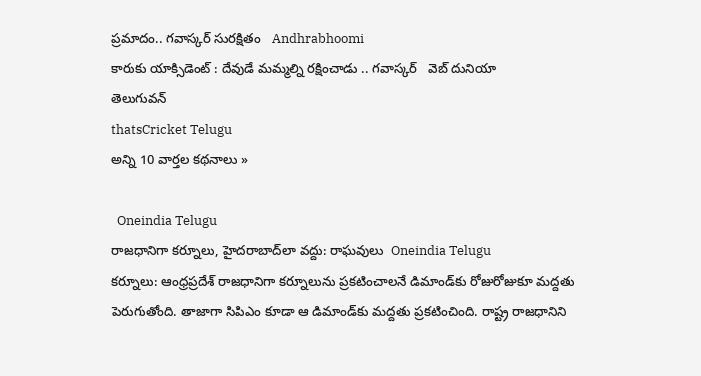ప్రమాదం.. గవాస్కర్ సురక్షితం   Andhrabhoomi
కారుకు యాక్సిడెంట్ : దేవుడే మమ్మల్ని రక్షించాడు .. గవాస్కర్   వెబ్ దునియా
తెలుగువన్
thatsCricket Telugu
అన్ని 10 వార్తల కథనాలు »

  Oneindia Telugu
రాజధానిగా కర్నూలు, హైదరాబాద్‌లా వద్దు: రాఘవులు  Oneindia Telugu
కర్నూలు: ఆంధ్రప్రదేశ్ రాజధానిగా కర్నూలును ప్రకటించాలనే డిమాండ్‌కు రోజురోజుకూ మద్దతు పెరుగుతోంది. తాజాగా సిపిఎం కూడా ఆ డిమాండ్‌కు మద్దతు ప్రకటించింది. రాష్ట్ర రాజధానిని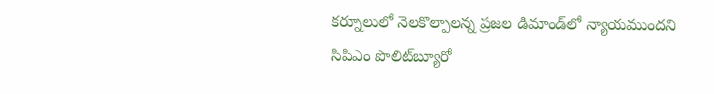కర్నూలులో నెలకొల్పాలన్న ప్రజల డిమాండ్‌లో న్యాయముందని సిపిఎం పొలిట్‌బ్యూరో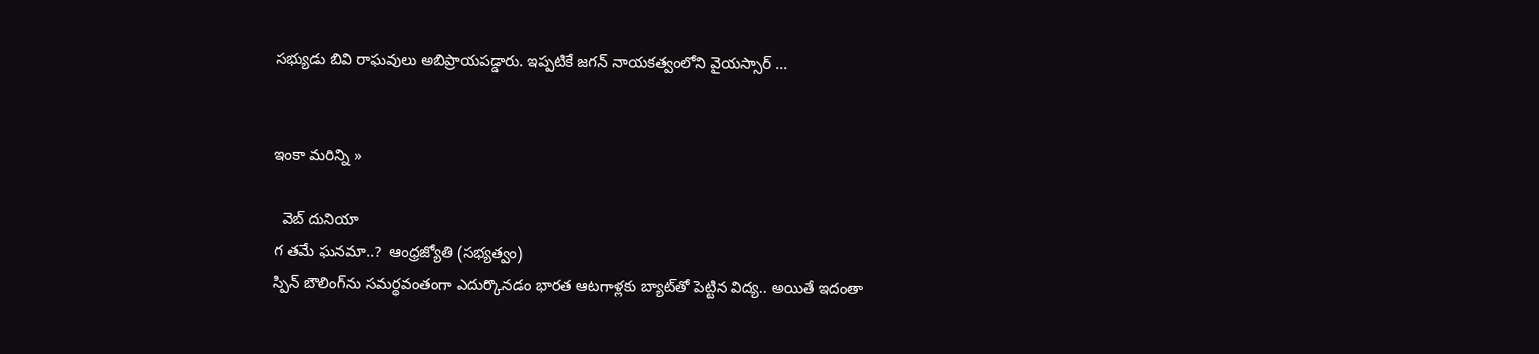సభ్యుడు బివి రాఘవులు అబిప్రాయపడ్డారు. ఇప్పటికే జగన్ నాయకత్వంలోని వైయస్సార్ ...


ఇంకా మరిన్ని »

  వెబ్ దునియా
గ తమే ఘనమా..?  ఆంధ్రజ్యోతి (సభ్యత్వం)
స్పిన్‌ బౌలింగ్‌ను సమర్థవంతంగా ఎదుర్కొనడం భారత ఆటగాళ్లకు బ్యాట్‌తో పెట్టిన విద్య.. అయితే ఇదంతా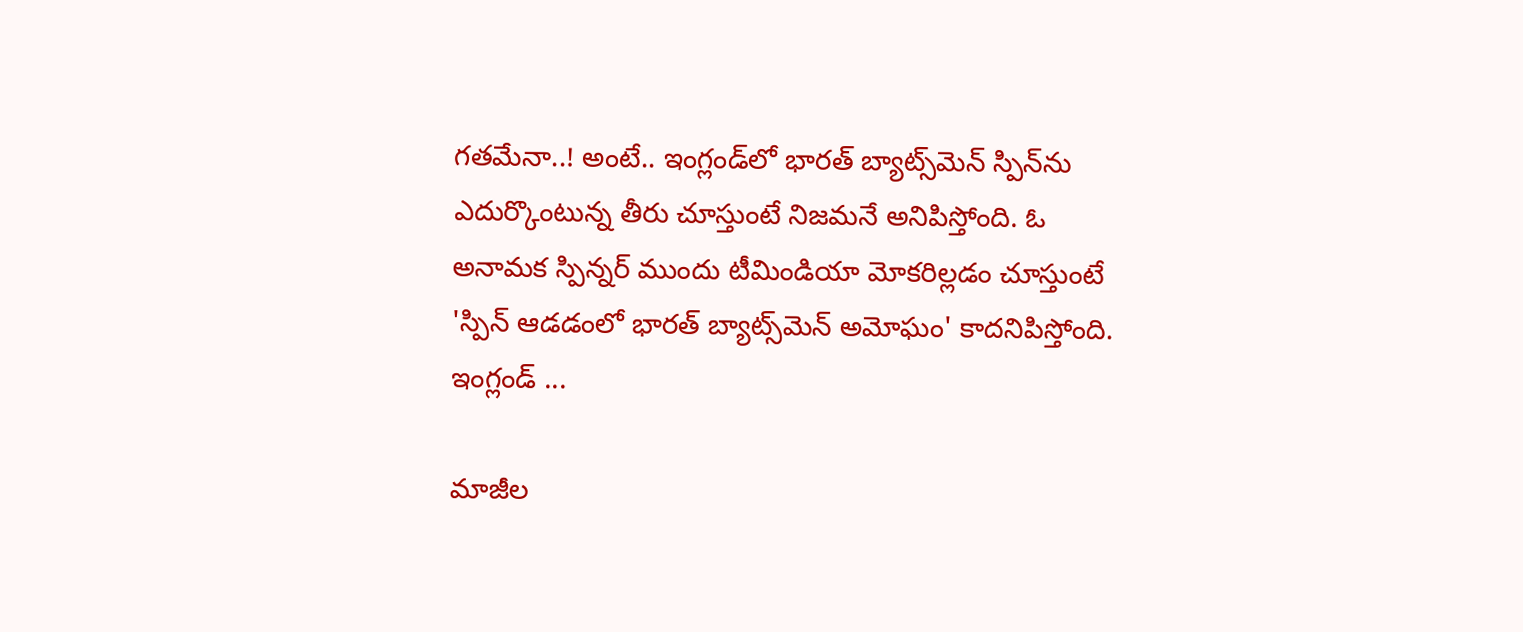గతమేనా..! అంటే.. ఇంగ్లండ్‌లో భారత్‌ బ్యాట్స్‌మెన్‌ స్పిన్‌ను ఎదుర్కొంటున్న తీరు చూస్తుంటే నిజమనే అనిపిస్తోంది. ఓ అనామక స్పిన్నర్‌ ముందు టీమిండియా మోకరిల్లడం చూస్తుంటే 'స్పిన్‌ ఆడడంలో భారత్‌ బ్యాట్స్‌మెన్‌ అమోఘం' కాదనిపిస్తోంది. ఇంగ్లండ్‌ ...

మాజీల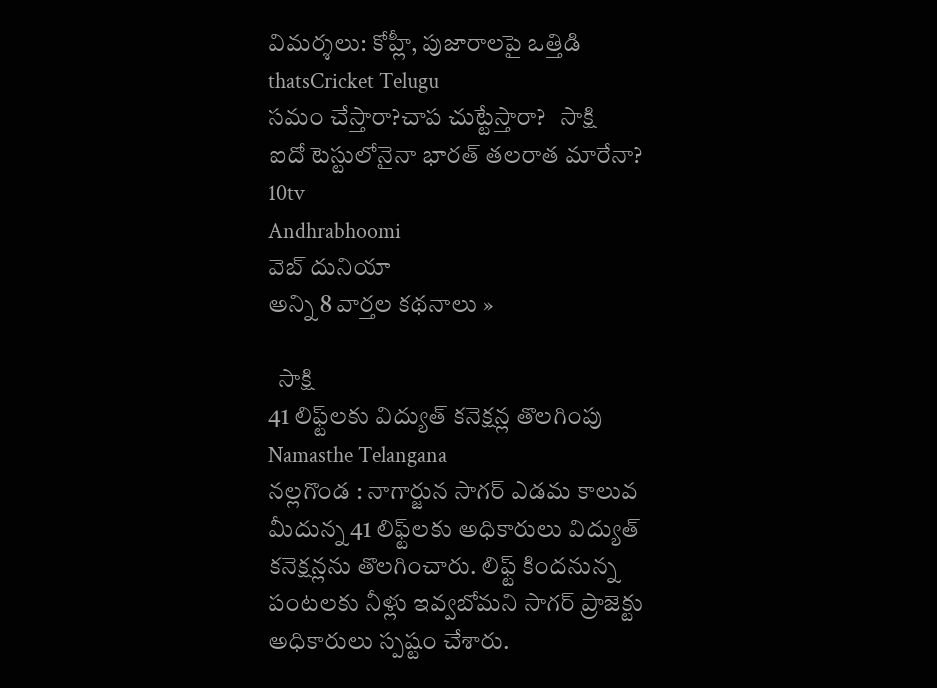విమర్శలు: కోహ్లీ, పుజారాలపై ఒత్తిడి   thatsCricket Telugu
సమం చేస్తారా?చాప చుట్టేస్తారా?   సాక్షి
ఐదో టెస్టులోనైనా భారత్ తలరాత మారేనా?   10tv
Andhrabhoomi
వెబ్ దునియా
అన్ని 8 వార్తల కథనాలు »

  సాక్షి
41 లిఫ్ట్‌లకు విద్యుత్ కనెక్షన్ల తొలగింపు  Namasthe Telangana
నల్లగొండ : నాగార్జున సాగర్ ఎడమ కాలువ మీదున్న 41 లిఫ్ట్‌లకు అధికారులు విద్యుత్ కనెక్షన్లను తొలగించారు. లిఫ్ట్ కిందనున్న పంటలకు నీళ్లు ఇవ్వబోమని సాగర్ ప్రాజెక్టు అధికారులు స్పష్టం చేశారు.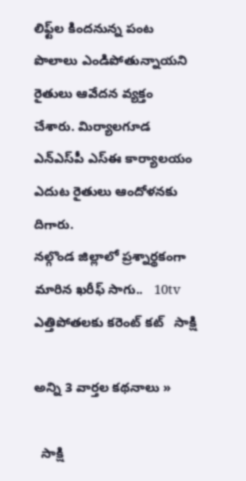లిఫ్ట్‌ల కిందనున్న పంట పొలాలు ఎండిపోతున్నాయని రైతులు ఆవేదన వ్యక్తం చేశారు. మిర్యాలగూడ ఎన్‌ఎస్‌పీ ఎస్‌ఈ కార్యాలయం ఎదుట రైతులు ఆందోళనకు దిగారు.
నల్గొండ జిల్లాలో ప్రశ్నార్థకంగా మారిన ఖరీఫ్ సాగు..   10tv
ఎత్తిపోతలకు కరెంట్ కట్   సాక్షి

అన్ని 3 వార్తల కథనాలు »

  సాక్షి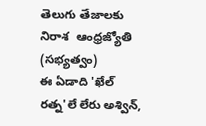తెలుగు తేజాలకు నిరాశ  ఆంధ్రజ్యోతి (సభ్యత్వం)
ఈ ఏడాది 'ఖేల్‌ రత్న'లే లేరు అశ్విన్‌,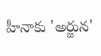హీనాకు 'అర్జున'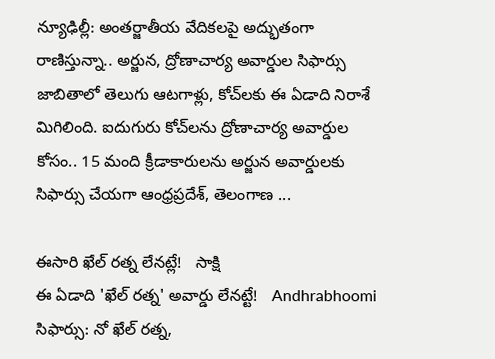న్యూఢిల్లీ: అంతర్జాతీయ వేదికలపై అద్భుతంగా రాణిస్తున్నా.. అర్జున, ద్రోణాచార్య అవార్డుల సిఫార్సు జాబితాలో తెలుగు ఆటగాళ్లు, కోచ్‌లకు ఈ ఏడాది నిరాశే మిగిలింది. ఐదుగురు కోచ్‌లను ద్రోణాచార్య అవార్డుల కోసం.. 15 మంది క్రీడాకారులను అర్జున అవార్డులకు సిఫార్సు చేయగా ఆంధ్రప్రదేశ్‌, తెలంగాణ ...

ఈసారి ఖేల్ రత్న లేనట్లే!   సాక్షి
ఈ ఏడాది 'ఖేల్ రత్న' అవార్డు లేనట్టే!   Andhrabhoomi
సిఫార్సు: నో ఖేల్ రత్న,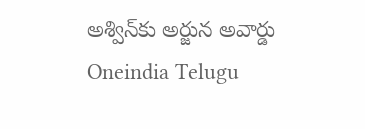అశ్విన్‌కు అర్జున అవార్డు   Oneindia Telugu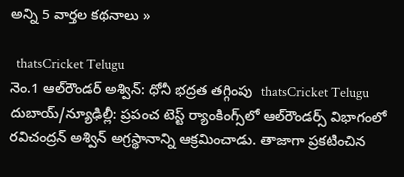అన్ని 5 వార్తల కథనాలు »

  thatsCricket Telugu
నెం.1 ఆల్‌రౌండర్ అశ్విన్: ధోనీ భద్రత తగ్గింపు  thatsCricket Telugu
దుబాయ్/న్యూఢిల్లీ: ప్రపంచ టెస్ట్ ర్యాంకింగ్స్‌లో ఆల్‌రౌండర్స్ విభాగంలో రవిచంద్రన్ అశ్విన్ అగ్రస్థానాన్ని ఆక్రమించాడు. తాజాగా ప్రకటించిన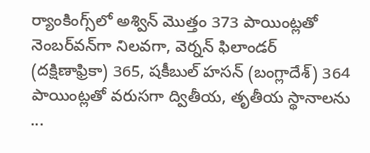ర్యాంకింగ్స్‌లో అశ్విన్ మొత్తం 373 పాయింట్లతో నెంబర్‌వన్‌గా నిలవగా, వెర్నన్ ఫిలాండర్ (దక్షిణాఫ్రికా) 365, షకీబుల్ హసన్ (బంగ్లాదేశ్) 364 పాయింట్లతో వరుసగా ద్వితీయ, తృతీయ స్థానాలను ...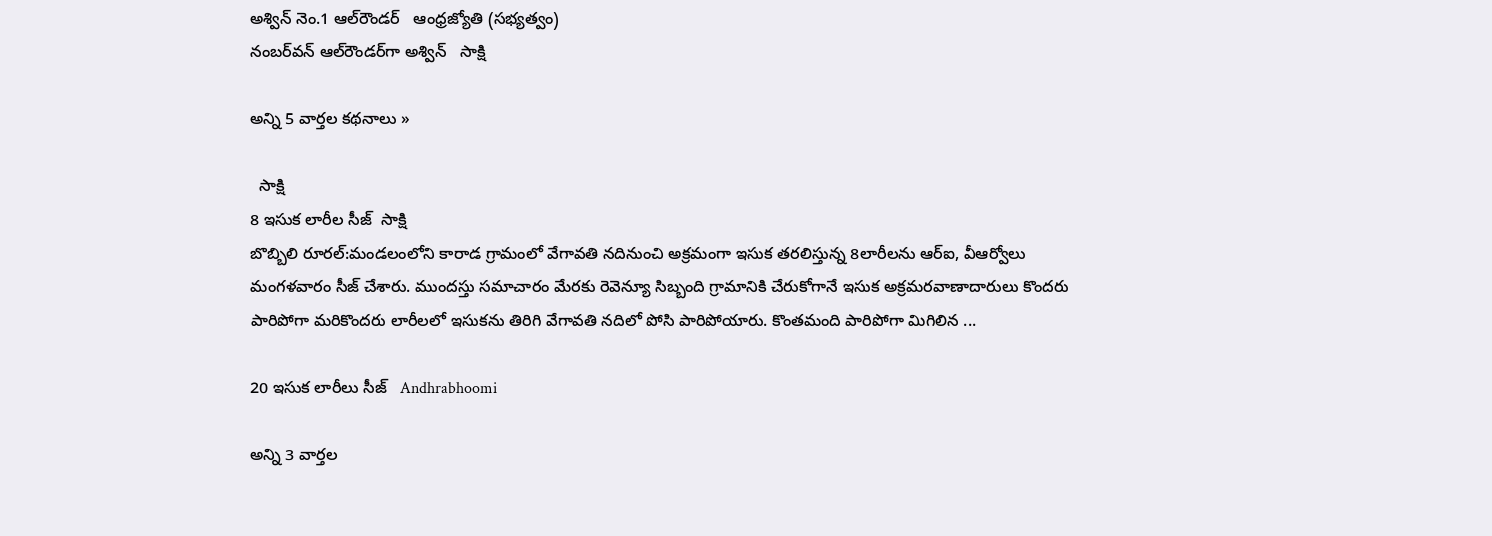అశ్విన్‌ నెం.1 ఆల్‌రౌండర్‌   ఆంధ్రజ్యోతి (సభ్యత్వం)
నంబర్‌వన్ ఆల్‌రౌండర్‌గా అశ్విన్   సాక్షి

అన్ని 5 వార్తల కథనాలు »

  సాక్షి
8 ఇసుక లారీల సీజ్  సాక్షి
బొబ్బిలి రూరల్:మండలంలోని కారాడ గ్రామంలో వేగావతి నదినుంచి అక్రమంగా ఇసుక తరలిస్తున్న 8లారీలను ఆర్‌ఐ, వీఆర్వోలు మంగళవారం సీజ్ చేశారు. ముందస్తు సమాచారం మేరకు రెవెన్యూ సిబ్బంది గ్రామానికి చేరుకోగానే ఇసుక అక్రమరవాణాదారులు కొందరు పారిపోగా మరికొందరు లారీలలో ఇసుకను తిరిగి వేగావతి నదిలో పోసి పారిపోయారు. కొంతమంది పారిపోగా మిగిలిన ...

20 ఇసుక లారీలు సీజ్   Andhrabhoomi

అన్ని 3 వార్తల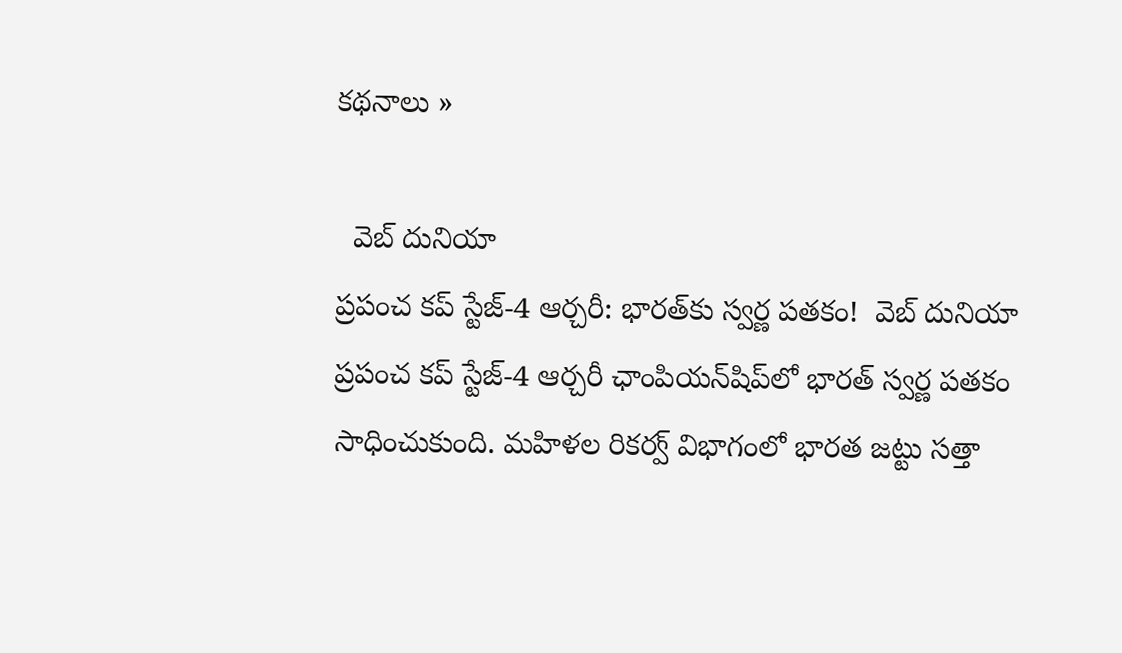కథనాలు »

  వెబ్ దునియా
ప్రపంచ కప్ స్టేజ్-4 ఆర్చరీ: భారత్‌కు స్వర్ణ పతకం!  వెబ్ దునియా
ప్రపంచ కప్ స్టేజ్-4 ఆర్చరీ ఛాంపియన్‌షిప్‌లో భారత్ స్వర్ణ పతకం సాధించుకుంది. మహిళల రికర్వ్ విభాగంలో భారత జట్టు సత్తా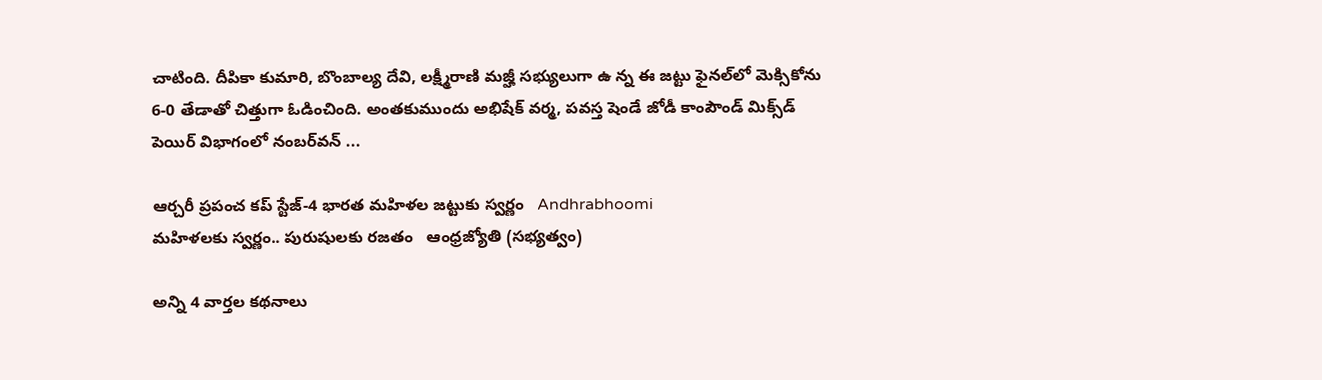చాటింది. దీపికా కుమారి, బొంబాల్య దేవి, లక్ష్మీరాణి మజ్హీ సభ్యులుగా ఉ న్న ఈ జట్టు ఫైనల్‌లో మెక్సికోను 6-0 తేడాతో చిత్తుగా ఓడించింది. అంతకుముందు అభిషేక్ వర్మ, పవస్త షెండే జోడీ కాంపౌండ్ మిక్స్‌డ్ పెయిర్ విభాగంలో నంబర్‌వన్ ...

ఆర్చరీ ప్రపంచ కప్ స్టేజ్-4 భారత మహిళల జట్టుకు స్వర్ణం   Andhrabhoomi
మహిళలకు స్వర్ణం.. పురుషులకు రజతం   ఆంధ్రజ్యోతి (సభ్యత్వం)

అన్ని 4 వార్తల కథనాలు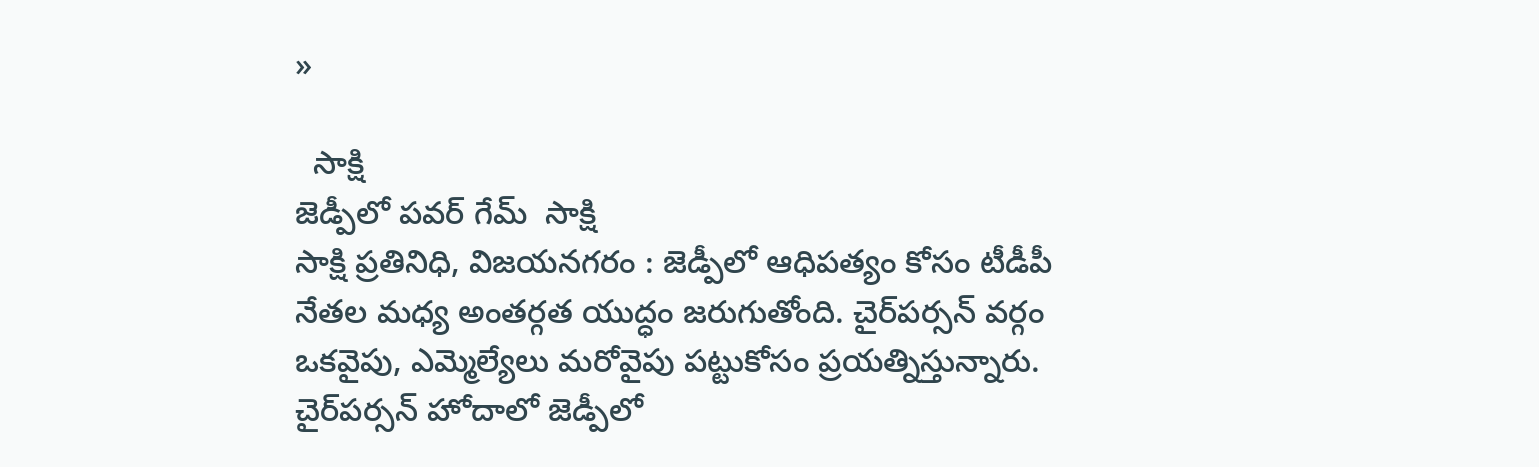»

  సాక్షి
జెడ్పీలో పవర్ గేమ్  సాక్షి
సాక్షి ప్రతినిధి, విజయనగరం : జెడ్పీలో ఆధిపత్యం కోసం టీడీపీ నేతల మధ్య అంతర్గత యుద్ధం జరుగుతోంది. చైర్‌పర్సన్ వర్గం ఒకవైపు, ఎమ్మెల్యేలు మరోవైపు పట్టుకోసం ప్రయత్నిస్తున్నారు. చైర్‌పర్సన్ హోదాలో జెడ్పీలో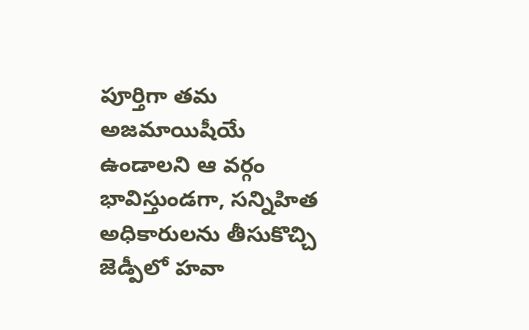పూర్తిగా తమ అజమాయిషీయే ఉండాలని ఆ వర్గం భావిస్తుండగా, సన్నిహిత అధికారులను తీసుకొచ్చి జెడ్పీలో హవా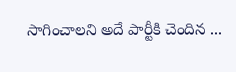సాగించాలని అదే పార్టీకి చెందిన ...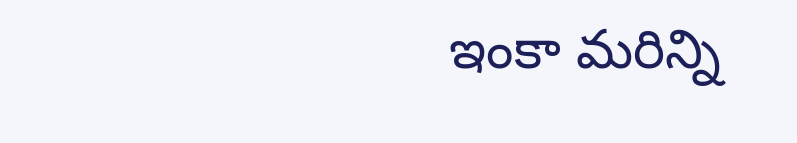ఇంకా మరిన్ని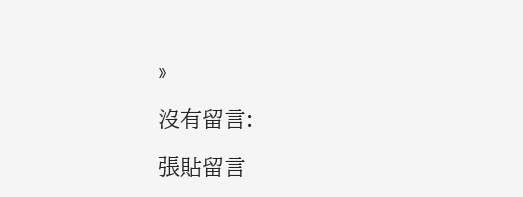»

沒有留言:

張貼留言